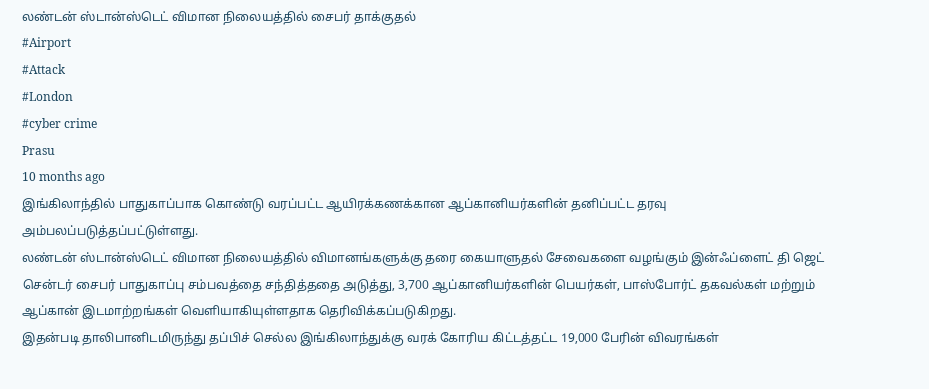லண்டன் ஸ்டான்ஸ்டெட் விமான நிலையத்தில் சைபர் தாக்குதல்
#Airport
#Attack
#London
#cyber crime
Prasu
10 months ago
இங்கிலாந்தில் பாதுகாப்பாக கொண்டு வரப்பட்ட ஆயிரக்கணக்கான ஆப்கானியர்களின் தனிப்பட்ட தரவு அம்பலப்படுத்தப்பட்டுள்ளது.
லண்டன் ஸ்டான்ஸ்டெட் விமான நிலையத்தில் விமானங்களுக்கு தரை கையாளுதல் சேவைகளை வழங்கும் இன்ஃப்ளைட் தி ஜெட் சென்டர் சைபர் பாதுகாப்பு சம்பவத்தை சந்தித்ததை அடுத்து, 3,700 ஆப்கானியர்களின் பெயர்கள், பாஸ்போர்ட் தகவல்கள் மற்றும் ஆப்கான் இடமாற்றங்கள் வெளியாகியுள்ளதாக தெரிவிக்கப்படுகிறது.
இதன்படி தாலிபானிடமிருந்து தப்பிச் செல்ல இங்கிலாந்துக்கு வரக் கோரிய கிட்டத்தட்ட 19,000 பேரின் விவரங்கள்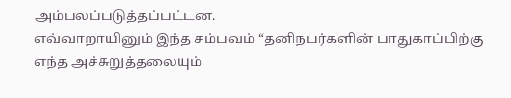அம்பலப்படுத்தப்பட்டன.
எவ்வாறாயினும் இந்த சம்பவம் “தனிநபர்களின் பாதுகாப்பிற்கு எந்த அச்சுறுத்தலையும்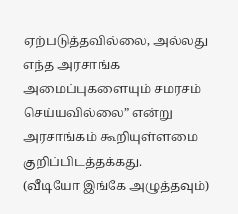ஏற்படுத்தவில்லை, அல்லது எந்த அரசாங்க அமைப்புகளையும் சமரசம் செய்யவில்லை” என்று அரசாங்கம் கூறியுள்ளமை குறிப்பிடத்தக்கது.
(வீடியோ இங்கே அழுத்தவும்)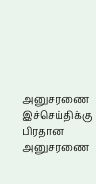அனுசரணை
இச்செய்திக்கு பிரதான அனுசரணை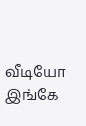வீடியோ இங்கே